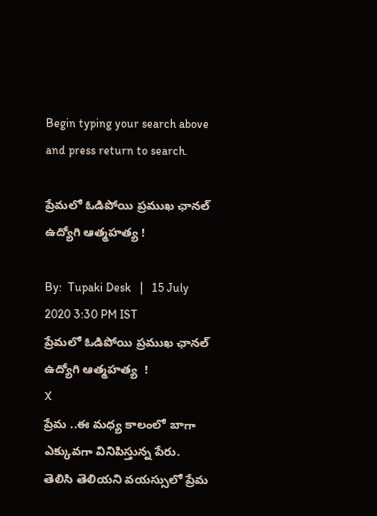Begin typing your search above and press return to search.

ప్రేమలో ఓడిపోయి ప్రముఖ ఛానల్ ఉద్యోగి ఆత్మహత్య !

By:  Tupaki Desk   |   15 July 2020 3:30 PM IST
ప్రేమలో ఓడిపోయి ప్రముఖ ఛానల్ ఉద్యోగి ఆత్మహత్య  !
X
ప్రేమ ..ఈ మధ్య కాలంలో బాగా ఎక్కువగా వినిపిస్తున్న పేరు. తెలిసి తెలియని వయస్సులో ప్రేమ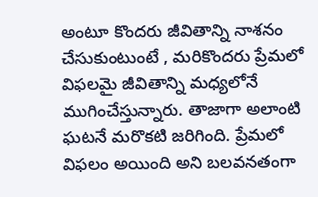అంటూ కొందరు జీవితాన్ని నాశనం చేసుకుంటుంటే , మరికొందరు ప్రేమలో విఫలమై జీవితాన్ని మధ్యలోనే ముగించేస్తున్నారు. తాజాగా అలాంటి ఘటనే మరొకటి జరిగింది. ప్రేమలో విఫలం అయింది అని బలవనతంగా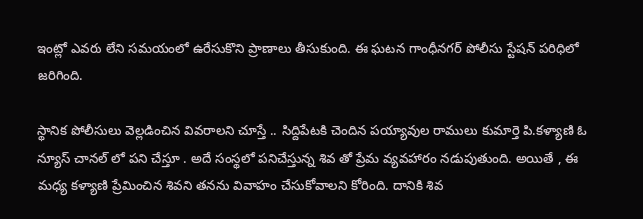ఇంట్లో ఎవరు లేని సమయంలో ఉరేసుకొని ప్రాణాలు తీసుకుంది. ఈ ఘటన గాంధీనగర్‌ పోలీసు స్టేషన్‌ పరిధిలో జరిగింది.

స్థానిక పోలీసులు వెల్లడించిన వివరాలని చూస్తే .. సిద్దిపేటకి చెందిన పయ్యావుల రాములు కుమార్తె పి.కళ్యాణి ఓ న్యూస్‌ చానల్‌ లో పని చేస్తూ . అదే సంస్థలో పనిచేస్తున్న శివ తో ప్రేమ వ్యవహారం నడుపుతుంది. అయితే , ఈ మధ్య కళ్యాణి ప్రేమించిన శివని తనను వివాహం చేసుకోవాలని కోరింది. దానికి శివ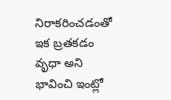నిరాకరించడంతో ఇక బ్రతకడం వృధా అని భావించి ఇంట్లో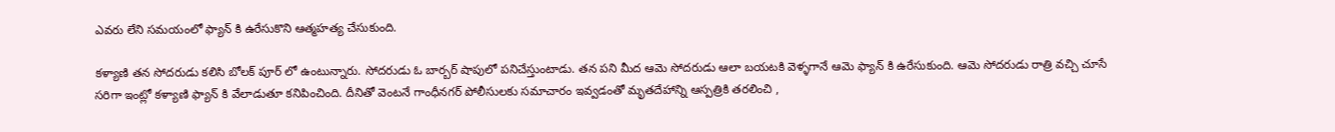ఎవరు లేని సమయంలో ఫ్యాన్ కి ఉరేసుకొని ఆత్మహత్య చేసుకుంది.

కళ్యాణి తన సోదరుడు కలిసి బోలక్‌ పూర్‌ లో ఉంటున్నారు. సోదరుడు ఓ బార్బర్‌ షాపులో పనిచేస్తుంటాడు. తన పని మీద ఆమె సోదరుడు ఆలా బయటకి వెళ్ళగానే ఆమె ఫ్యాన్ కి ఉరేసుకుంది. ఆమె సోదరుడు రాత్రి వచ్చి చూసే సరిగా ఇంట్లో కళ్యాణి ఫ్యాన్ కి వేలాడుతూ కనిపించింది. దీనితో వెంటనే గాంధీనగర్‌ పోలీసులకు సమాచారం ఇవ్వడంతో మృతదేహాన్ని ఆస్పత్రికి తరలించి ,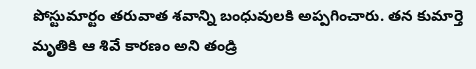పోస్టుమార్టం తరువాత శవాన్ని బంధువులకి అప్పగించారు. తన కుమార్తె మృతికి ఆ శివే కారణం అని తండ్రి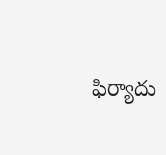ఫిర్యాదు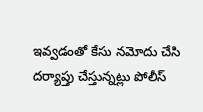ఇవ్వడంతో కేసు నమోదు చేసి దర్యాప్తు చేస్తున్నట్లు పోలీస్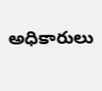అధికారులు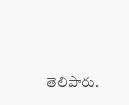తెలిపారు.